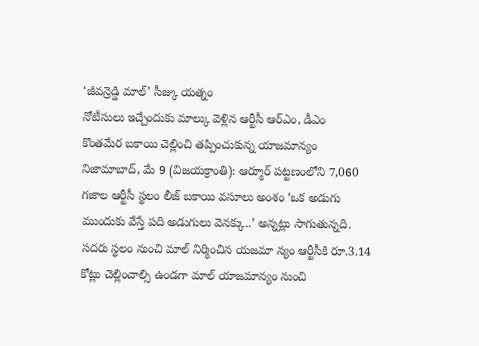‘జీవన్రెడ్డి మాల్’ సీజ్కు యత్నం
నోటీసులు ఇచ్చేందుకు మాల్కు వెళ్లిన ఆర్టీసీ ఆర్ఎం, డీఎం
కొంతమేర బకాయి చెల్లించి తప్పించుకున్న యాజమాన్యం
నిజామాబాద్, మే 9 (విజయక్రాంతి): ఆర్మూర్ పట్టణంలోని 7,060 గజాల ఆర్టీసీ స్థలం లీజ్ బకాయి వసూలు అంశం ‘ఒక అడుగు ముందుకు వేస్తే పది అడుగులు వెనక్కు..’ అన్నట్లు సాగుతున్నది. సదరు స్థలం నుంచి మాల్ నిర్మించిన యజమా న్యం ఆర్టీసీకి రూ.3.14 కోట్లు చెల్లించాల్సి ఉండగా మాల్ యాజమాన్యం నుంచి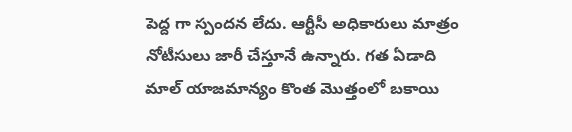పెద్ద గా స్పందన లేదు. ఆర్టీసీ అధికారులు మాత్రం నోటీసులు జారీ చేస్తూనే ఉన్నారు. గత ఏడాది మాల్ యాజమాన్యం కొంత మొత్తంలో బకాయి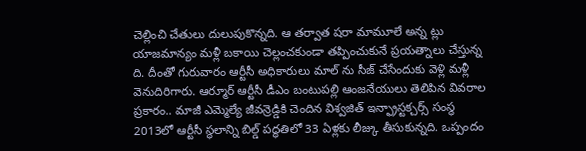చెల్లించి చేతులు దులుపుకొన్నది. ఆ తర్వాత షరా మామూలే అన్న ట్లు యాజమాన్యం మళ్లీ బకాయి చెల్లంచకుండా తప్పించుకునే ప్రయత్నాలు చేస్తున్న ది. దీంతో గురువారం ఆర్టీసీ అధికారులు మాల్ ను సీజ్ చేసేందుకు వెళ్లి మళ్లీ వెనుదిరిగారు. ఆర్మూర్ ఆర్టీసీ డీఎం బంటుపల్లి ఆంజనేయులు తెలిపిన వివరాల ప్రకారం.. మాజీ ఎమ్మెల్యే జీవన్రెడ్డికి చెందిన విశ్వజిత్ ఇన్ఫ్రాస్టక్చర్స్ సంస్థ 2013లో ఆర్టీసీ స్థలాన్ని బిల్డ్ పద్ధతిలో 33 ఏళ్లకు లీజ్కు తీసుకున్నది. ఒప్పందం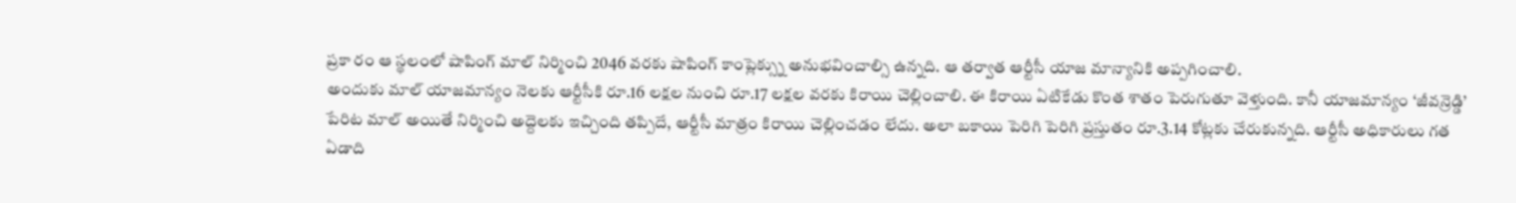ప్రకా రం ఆ స్థలంలో షాపింగ్ మాల్ నిర్మించి 2046 వరకు షాపింగ్ కాంప్లెక్స్ను అనుభవించాల్సి ఉన్నది. ఆ తర్వాత ఆర్టీసీ యాజ మాన్యానికి అప్పగించాలి.
అందుకు మాల్ యాజమాన్యం నెలకు ఆర్టీసీకి రూ.16 లక్షల నుంచి రూ.17 లక్షల వరకు కిరాయి చెల్లించాలి. ఈ కిరాయి ఏటికేడు కొంత శాతం పెరుగుతూ వెళ్తుంది. కానీ యాజమాన్యం ‘జీవన్రెడ్డి’ పేరిట మాల్ అయితే నిర్మించి అద్దెలకు ఇచ్చింది తప్పిదే, ఆర్టీసీ మాత్రం కిరాయి చెల్లించడం లేదు. అలా బకాయి పెరిగి పెరిగి ప్రస్తుతం రూ.3.14 కోట్లకు చేరుకున్నది. ఆర్టీసీ అధికారులు గత ఏడాది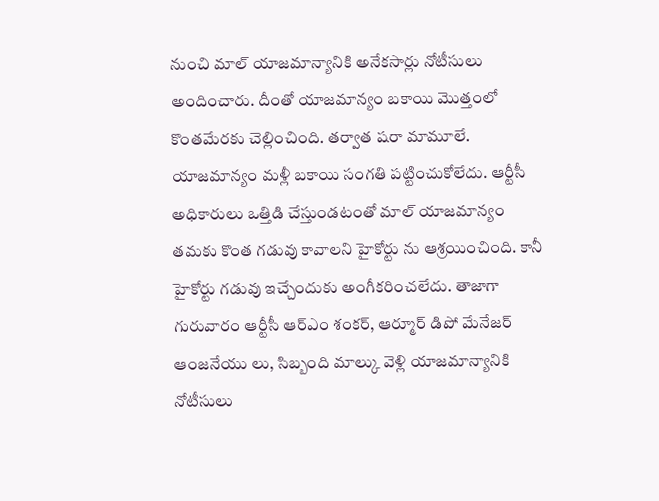నుంచి మాల్ యాజమాన్యానికి అనేకసార్లు నోటీసులు అందించారు. దీంతో యాజమాన్యం బకాయి మొత్తంలో కొంతమేరకు చెల్లించింది. తర్వాత షరా మామూలే. యాజమాన్యం మళ్లీ బకాయి సంగతి పట్టించుకోలేదు. ఆర్టీసీ అధికారులు ఒత్తిడి చేస్తుండటంతో మాల్ యాజమాన్యం తమకు కొంత గడువు కావాలని హైకోర్టు ను ఆశ్రయించింది. కానీ హైకోర్టు గడువు ఇచ్చేందుకు అంగీకరించలేదు. తాజాగా గురువారం ఆర్టీసీ ఆర్ఎం శంకర్, ఆర్మూర్ డిపో మేనేజర్ ఆంజనేయు లు, సిబ్బంది మాల్కు వెళ్లి యాజమాన్యానికి నోటీసులు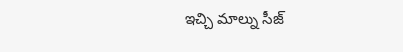ఇచ్చి మాల్ను సీజ్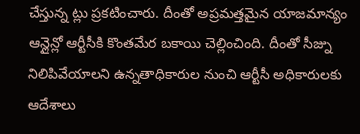చేస్తున్న ట్లు ప్రకటించారు. దీంతో అప్రమత్తమైన యాజమాన్యం ఆన్లైన్లో ఆర్టీసీకి కొంతమేర బకాయి చెల్లించింది. దీంతో సీజ్ను నిలిపివేయాలని ఉన్నతాధికారుల నుంచి ఆర్టీసీ అధికారులకు ఆదేశాలు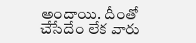అందాయి. దీంతో చేసేదేం లేక వారు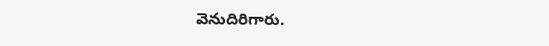వెనుదిరిగారు.